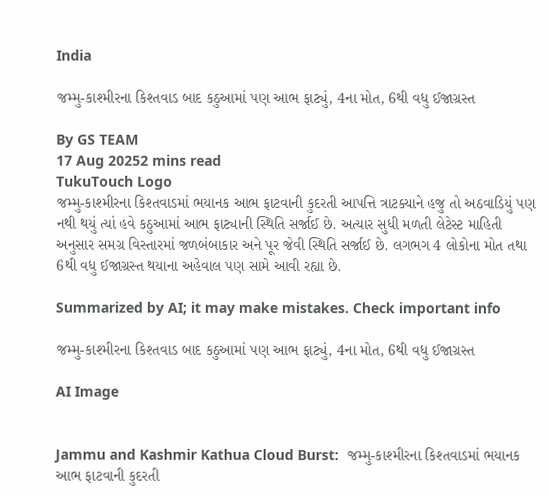India

જમ્મુ-કાશ્મીરના કિશ્તવાડ બાદ કઠુઆમાં પણ આભ ફાટ્યું, 4ના મોત, 6થી વધુ ઈજાગ્રસ્ત

By GS TEAM
17 Aug 20252 mins read
TukuTouch Logo
જમ્મુ-કાશ્મીરના કિશ્તવાડમાં ભયાનક આભ ફાટવાની કુદરતી આપત્તિ ત્રાટક્યાને હજુ તો અઠવાડિયું પણ નથી થયું ત્યાં હવે કઠુઆમાં આભ ફાટ્યાની સ્થિતિ સર્જાઈ છે. અત્યાર સુધી મળતી લેટેસ્ટ માહિતી અનુસાર સમગ્ર વિસ્તારમાં જળબંબાકાર અને પૂર જેવી સ્થિતિ સર્જાઈ છે. લગભગ 4 લોકોના મોત તથા 6થી વધુ ઈજાગ્રસ્ત થયાના અહેવાલ પણ સામે આવી રહ્યા છે.

Summarized by AI; it may make mistakes. Check important info

જમ્મુ-કાશ્મીરના કિશ્તવાડ બાદ કઠુઆમાં પણ આભ ફાટ્યું, 4ના મોત, 6થી વધુ ઈજાગ્રસ્ત

AI Image


Jammu and Kashmir Kathua Cloud Burst:  જમ્મુ-કાશ્મીરના કિશ્તવાડમાં ભયાનક આભ ફાટવાની કુદરતી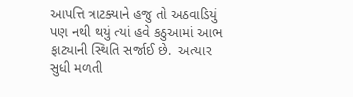આપત્તિ ત્રાટક્યાને હજુ તો અઠવાડિયું પણ નથી થયું ત્યાં હવે કઠુઆમાં આભ ફાટ્યાની સ્થિતિ સર્જાઈ છે.  અત્યાર સુધી મળતી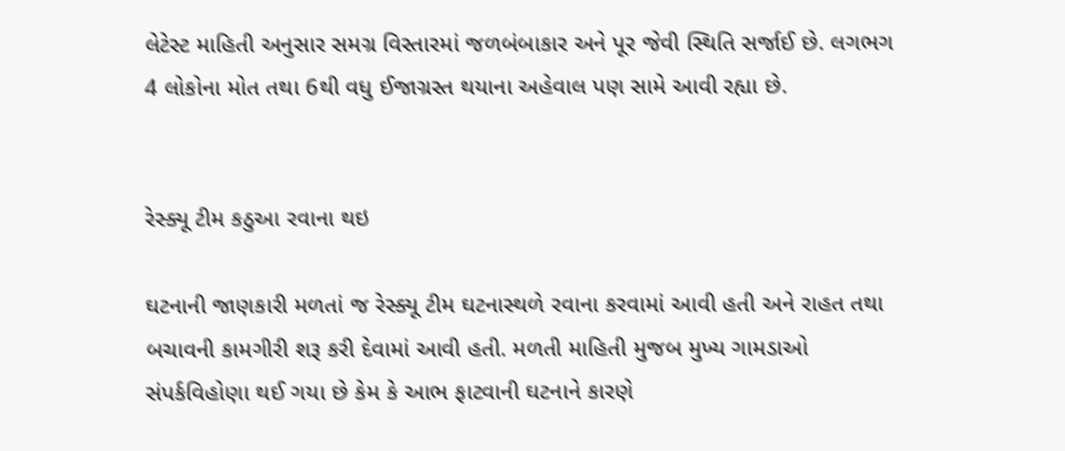લેટેસ્ટ માહિતી અનુસાર સમગ્ર વિસ્તારમાં જળબંબાકાર અને પૂર જેવી સ્થિતિ સર્જાઈ છે. લગભગ 4 લોકોના મોત તથા 6થી વધુ ઈજાગ્રસ્ત થયાના અહેવાલ પણ સામે આવી રહ્યા છે.


રેસ્ક્યૂ ટીમ કઠુઆ રવાના થઇ

ઘટનાની જાણકારી મળતાં જ રેસ્ક્યૂ ટીમ ઘટનાસ્થળે રવાના કરવામાં આવી હતી અને રાહત તથા બચાવની કામગીરી શરૂ કરી દેવામાં આવી હતી. મળતી માહિતી મુજબ મુખ્ય ગામડાઓ સંપર્કવિહોણા થઈ ગયા છે કેમ કે આભ ફાટવાની ઘટનાને કારણે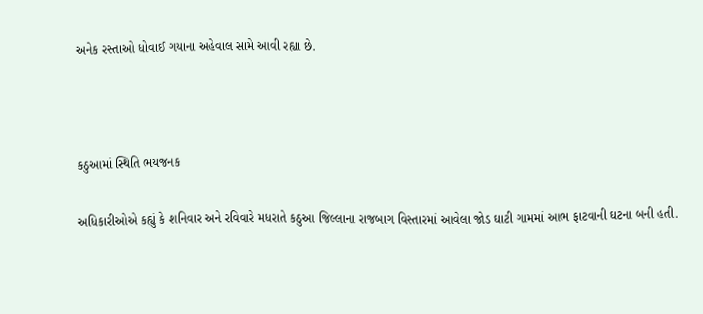અનેક રસ્તાઓ ધોવાઈ ગયાના અહેવાલ સામે આવી રહ્યા છે.



કઠુઆમાં સ્થિતિ ભયજનક

અધિકારીઓએ કહ્યું કે શનિવાર અને રવિવારે મધરાતે કઠુઆ જિલ્લાના રાજબાગ વિસ્તારમાં આવેલા જોડ ઘાટી ગામમાં આભ ફાટવાની ઘટના બની હતી.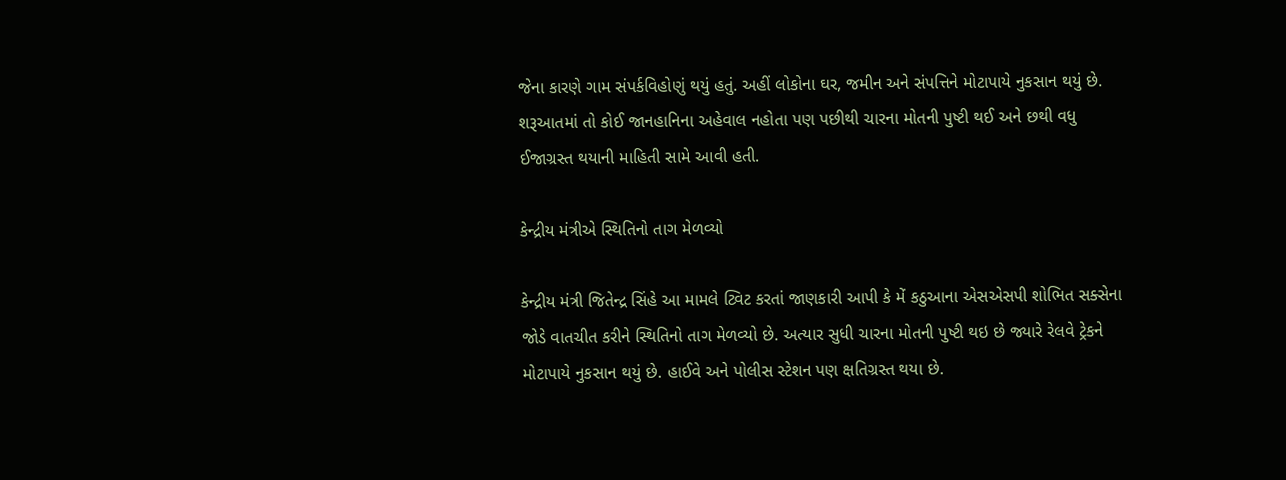જેના કારણે ગામ સંપર્કવિહોણું થયું હતું. અહીં લોકોના ઘર, જમીન અને સંપત્તિને મોટાપાયે નુકસાન થયું છે. શરૂઆતમાં તો કોઈ જાનહાનિના અહેવાલ નહોતા પણ પછીથી ચારના મોતની પુષ્ટી થઈ અને છથી વધુ ઈજાગ્રસ્ત થયાની માહિતી સામે આવી હતી.

કેન્દ્રીય મંત્રીએ સ્થિતિનો તાગ મેળવ્યો

કેન્દ્રીય મંત્રી જિતેન્દ્ર સિંહે આ મામલે ટ્વિટ કરતાં જાણકારી આપી કે મેં કઠુઆના એસએસપી શોભિત સક્સેના જોડે વાતચીત કરીને સ્થિતિનો તાગ મેળવ્યો છે. અત્યાર સુધી ચારના મોતની પુષ્ટી થઇ છે જ્યારે રેલવે ટ્રેકને મોટાપાયે નુકસાન થયું છે. હાઈવે અને પોલીસ સ્ટેશન પણ ક્ષતિગ્રસ્ત થયા છે.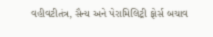વહીવટીતંત્ર, સૈન્ય અને પેરામિલિટ્રી ફોર્સ બચાવ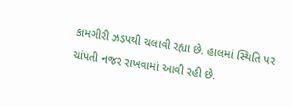કામગીરી ઝડપથી ચલાવી રહ્યા છે. હાલમાં સ્થિતિ પર ચાંપતી નજર રાખવામાં આવી રહી છે.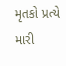મૃતકો પ્રત્યે મારી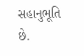સહાનુભૂતિ છે.